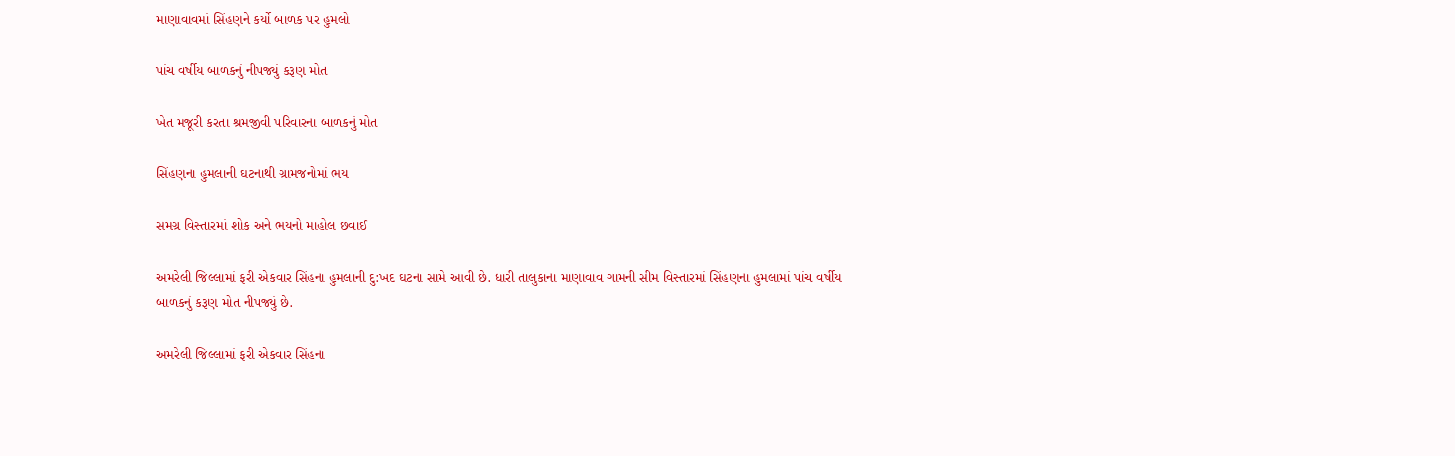માણાવાવમાં સિંહણને કર્યો બાળક પર હુમલો

પાંચ વર્ષીય બાળકનું નીપજ્યું કરૂણ મોત

ખેત મજૂરી કરતા શ્રમજીવી પરિવારના બાળકનું મોત

સિંહણના હુમલાની ઘટનાથી ગ્રામજનોમાં ભય

સમગ્ર વિસ્તારમાં શોક અને ભયનો માહોલ છવાઈ

અમરેલી જિલ્લામાં ફરી એકવાર સિંહના હુમલાની દુ:ખદ ઘટના સામે આવી છે. ધારી તાલુકાના માણાવાવ ગામની સીમ વિસ્તારમાં સિંહણના હુમલામાં પાંચ વર્ષીય બાળકનું કરૂણ મોત નીપજ્યું છે.

અમરેલી જિલ્લામાં ફરી એકવાર સિંહના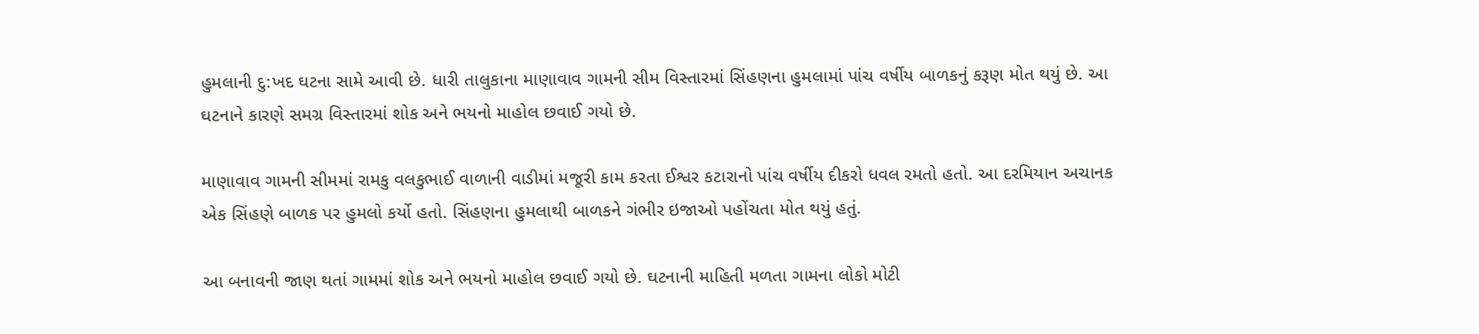હુમલાની દુ:ખદ ઘટના સામે આવી છે. ધારી તાલુકાના માણાવાવ ગામની સીમ વિસ્તારમાં સિંહણના હુમલામાં પાંચ વર્ષીય બાળકનું કરૂણ મોત થયું છે. આ ઘટનાને કારણે સમગ્ર વિસ્તારમાં શોક અને ભયનો માહોલ છવાઈ ગયો છે.

માણાવાવ ગામની સીમમાં રામકુ વલકુભાઈ વાળાની વાડીમાં મજૂરી કામ કરતા ઈશ્વર કટારાનો પાંચ વર્ષીય દીકરો ધવલ રમતો હતો. આ દરમિયાન અચાનક એક સિંહણે બાળક પર હુમલો કર્યો હતો. સિંહણના હુમલાથી બાળકને ગંભીર ઇજાઓ પહોંચતા મોત થયું હતું.

આ બનાવની જાણ થતાં ગામમાં શોક અને ભયનો માહોલ છવાઈ ગયો છે. ઘટનાની માહિતી મળતા ગામના લોકો મોટી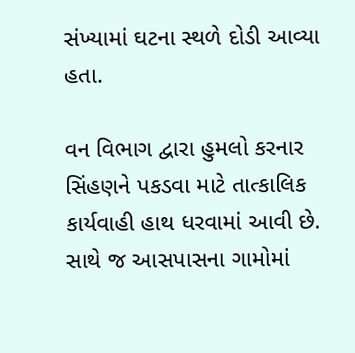સંખ્યામાં ઘટના સ્થળે દોડી આવ્યા હતા.

વન વિભાગ દ્વારા હુમલો કરનાર સિંહણને પકડવા માટે તાત્કાલિક કાર્યવાહી હાથ ધરવામાં આવી છે. સાથે જ આસપાસના ગામોમાં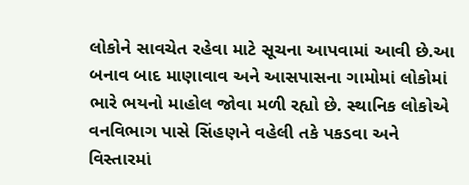લોકોને સાવચેત રહેવા માટે સૂચના આપવામાં આવી છે.આ બનાવ બાદ માણાવાવ અને આસપાસના ગામોમાં લોકોમાં ભારે ભયનો માહોલ જોવા મળી રહ્યો છે. સ્થાનિક લોકોએ વનવિભાગ પાસે સિંહણને વહેલી તકે પકડવા અને વિસ્તારમાં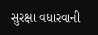સુરક્ષા વધારવાની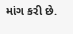માંગ કરી છે.